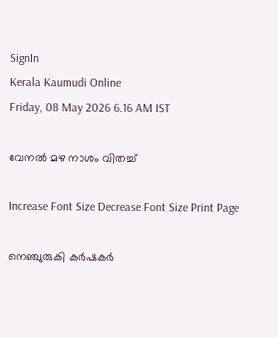SignIn
Kerala Kaumudi Online
Friday, 08 May 2026 6.16 AM IST

വേനൽ മഴ നാശം വിതച്ച്

Increase Font Size Decrease Font Size Print Page

നെഞ്ചുരുകി കർഷകർ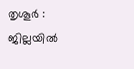തൃശൂർ : ജില്ലയിൽ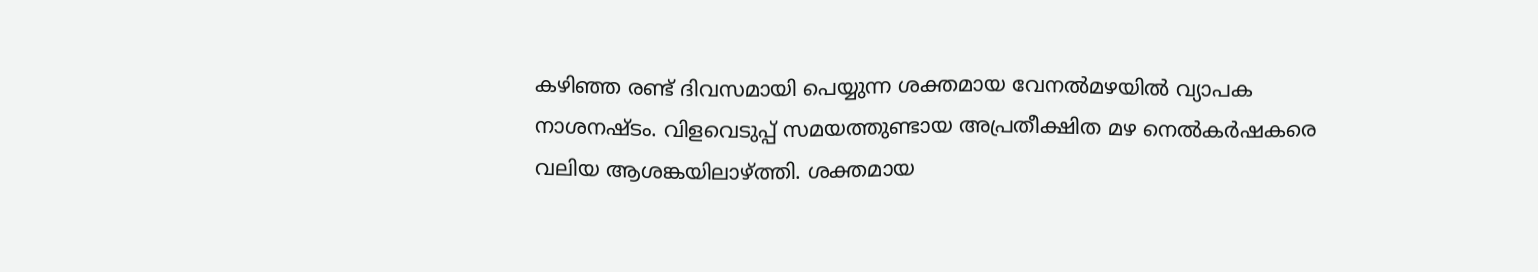കഴിഞ്ഞ രണ്ട് ദിവസമായി പെയ്യുന്ന ശക്തമായ വേനൽമഴയിൽ വ്യാപക നാശനഷ്ടം. വിളവെടുപ്പ് സമയത്തുണ്ടായ അപ്രതീക്ഷിത മഴ നെൽകർഷകരെ വലിയ ആശങ്കയിലാഴ്ത്തി. ശക്തമായ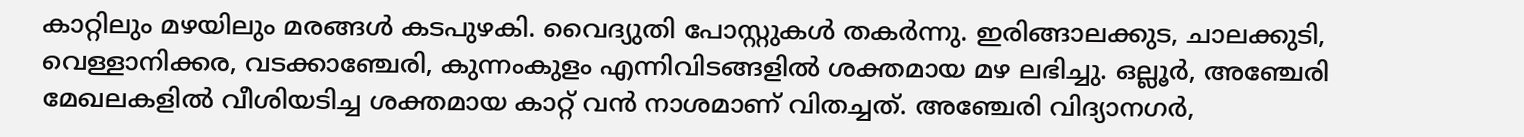കാറ്റിലും മഴയിലും മരങ്ങൾ കടപുഴകി. വൈദ്യുതി പോസ്റ്റുകൾ തകർന്നു. ഇരിങ്ങാലക്കുട, ചാലക്കുടി, വെള്ളാനിക്കര, വടക്കാഞ്ചേരി, കുന്നംകുളം എന്നിവിടങ്ങളിൽ ശക്തമായ മഴ ലഭിച്ചു. ഒല്ലൂർ, അഞ്ചേരി മേഖലകളിൽ വീശിയടിച്ച ശക്തമായ കാറ്റ് വൻ നാശമാണ് വിതച്ചത്. അഞ്ചേരി വിദ്യാനഗർ,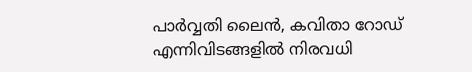പാർവ്വതി ലൈൻ, കവിതാ റോഡ് എന്നിവിടങ്ങളിൽ നിരവധി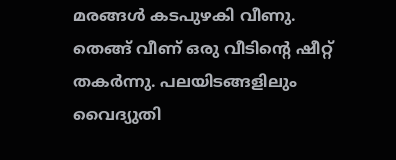മരങ്ങൾ കടപുഴകി വീണു. തെങ്ങ് വീണ് ഒരു വീടിന്റെ ഷീറ്റ് തകർന്നു. പലയിടങ്ങളിലും വൈദ്യുതി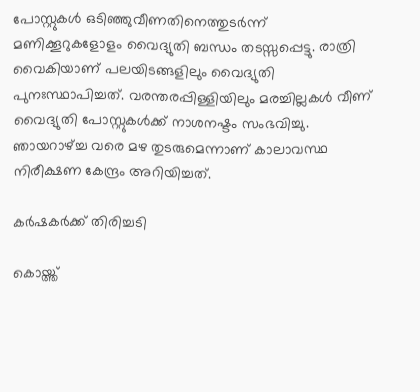പോസ്റ്റുകൾ ഒടിഞ്ഞുവീണതിനെത്തുടർന്ന് മണിക്കൂറുകളോളം വൈദ്യുതി ബന്ധം തടസ്സപ്പെട്ടു. രാത്രി വൈകിയാണ് പലയിടങ്ങളിലും വൈദ്യുതി പുനഃസ്ഥാപിച്ചത്. വരന്തരപ്പിള്ളിയിലും മരച്ചില്ലകൾ വീണ് വൈദ്യുതി പോസ്റ്റുകൾക്ക് നാശനഷ്ടം സംഭവിച്ചു. ഞായറാഴ്ച്ച വരെ മഴ തുടരുമെന്നാണ് കാലാവസ്ഥ നിരീക്ഷണ കേന്ദ്രം അറിയിച്ചത്.

കർഷകർക്ക് തിരിച്ചടി

കൊയ്ത്ത്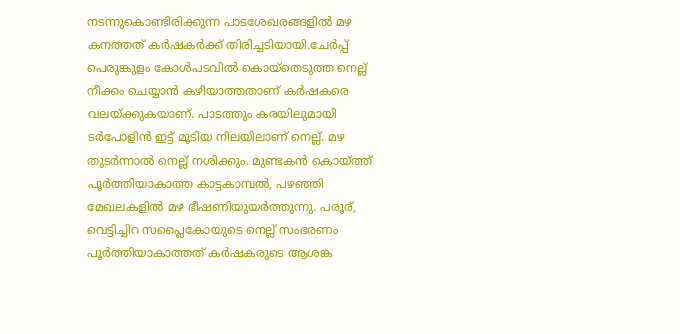നടന്നുകൊണ്ടിരിക്കുന്ന പാടശേഖരങ്ങളിൽ മഴ കനത്തത് കർഷകർക്ക് തിരിച്ചടിയായി.ചേർപ്പ് പെരുങ്കുളം കോൾപടവിൽ കൊയ്‌തെടുത്ത നെല്ല് നീക്കം ചെയ്യാൻ കഴിയാത്തതാണ് കർഷകരെ വലയ്ക്കുകയാണ്. പാടത്തും കരയിലുമായി ടർപോളിൻ ഇട്ട് മൂടിയ നിലയിലാണ് നെല്ല്. മഴ തുടർന്നാൽ നെല്ല് നശിക്കും. മുണ്ടകൻ കൊയ്ത്ത് പൂർത്തിയാകാത്ത കാട്ടകാമ്പൽ, പഴഞ്ഞി മേഖലകളിൽ മഴ ഭീഷണിയുയർത്തുന്നു. പരൂര്, വെട്ടിച്ചിറ സപ്ലൈകോയുടെ നെല്ല് സംഭരണം പൂർത്തിയാകാത്തത് കർഷകരുടെ ആശങ്ക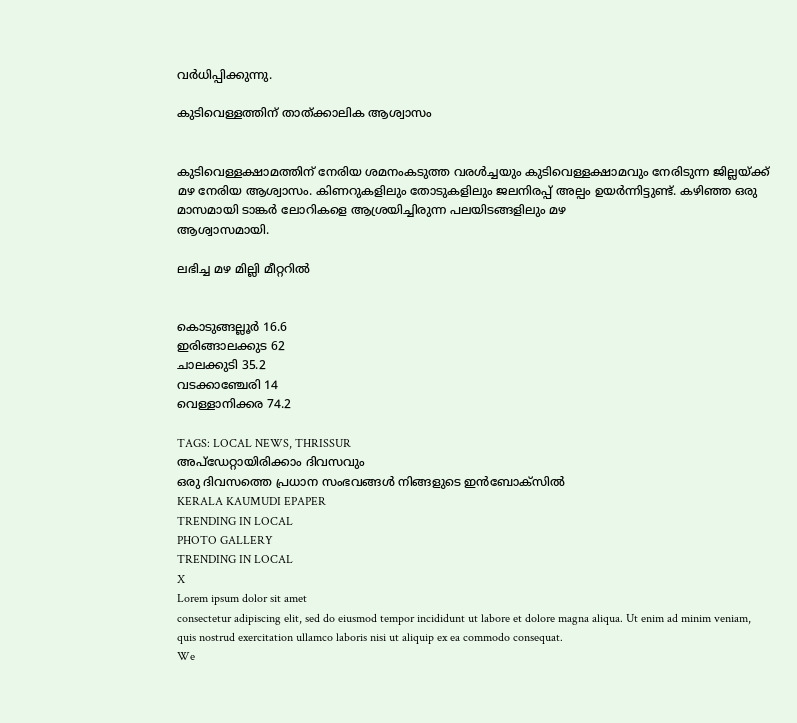വർധിപ്പിക്കുന്നു.

കുടിവെള്ളത്തിന് താത്ക്കാലിക ആശ്വാസം


കുടിവെള്ളക്ഷാമത്തിന് നേരിയ ശമനംകടുത്ത വരൾച്ചയും കുടിവെള്ളക്ഷാമവും നേരിടുന്ന ജില്ലയ്ക്ക് മഴ നേരിയ ആശ്വാസം. കിണറുകളിലും തോടുകളിലും ജലനിരപ്പ് അല്പം ഉയർന്നിട്ടുണ്ട്. കഴിഞ്ഞ ഒരു മാസമായി ടാങ്കർ ലോറികളെ ആശ്രയിച്ചിരുന്ന പലയിടങ്ങളിലും മഴ
ആശ്വാസമായി.

ലഭിച്ച മഴ മില്ലി മീറ്ററിൽ


കൊടുങ്ങല്ലൂർ 16.6
ഇരിങ്ങാലക്കുട 62
ചാലക്കുടി 35.2
വടക്കാഞ്ചേരി 14
വെള്ളാനിക്കര 74.2

TAGS: LOCAL NEWS, THRISSUR
അപ്ഡേറ്റായിരിക്കാം ദിവസവും
ഒരു ദിവസത്തെ പ്രധാന സംഭവങ്ങൾ നിങ്ങളുടെ ഇൻബോക്സിൽ
KERALA KAUMUDI EPAPER
TRENDING IN LOCAL
PHOTO GALLERY
TRENDING IN LOCAL
X
Lorem ipsum dolor sit amet
consectetur adipiscing elit, sed do eiusmod tempor incididunt ut labore et dolore magna aliqua. Ut enim ad minim veniam, quis nostrud exercitation ullamco laboris nisi ut aliquip ex ea commodo consequat.
We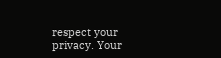respect your privacy. Your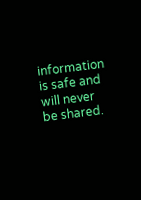information is safe and will never be shared.